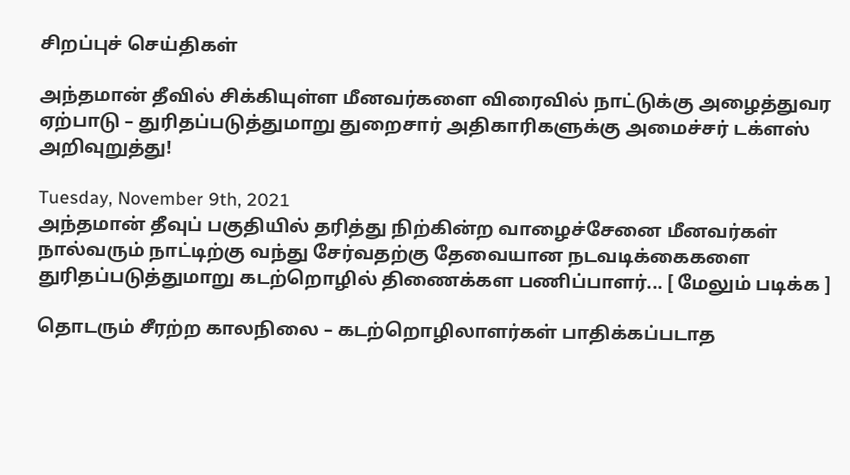சிறப்புச் செய்திகள்

அந்தமான் தீவில் சிக்கியுள்ள மீனவர்களை விரைவில் நாட்டுக்கு அழைத்துவர ஏற்பாடு – துரிதப்படுத்துமாறு துறைசார் அதிகாரிகளுக்கு அமைச்சர் டக்ளஸ் அறிவுறுத்து!

Tuesday, November 9th, 2021
அந்தமான் தீவுப் பகுதியில் தரித்து நிற்கின்ற வாழைச்சேனை மீனவர்கள் நால்வரும் நாட்டிற்கு வந்து சேர்வதற்கு தேவையான நடவடிக்கைகளை துரிதப்படுத்துமாறு கடற்றொழில் திணைக்கள பணிப்பாளர்... [ மேலும் படிக்க ]

தொடரும் சீரற்ற காலநிலை – கடற்றொழிலாளர்கள் பாதிக்கப்படாத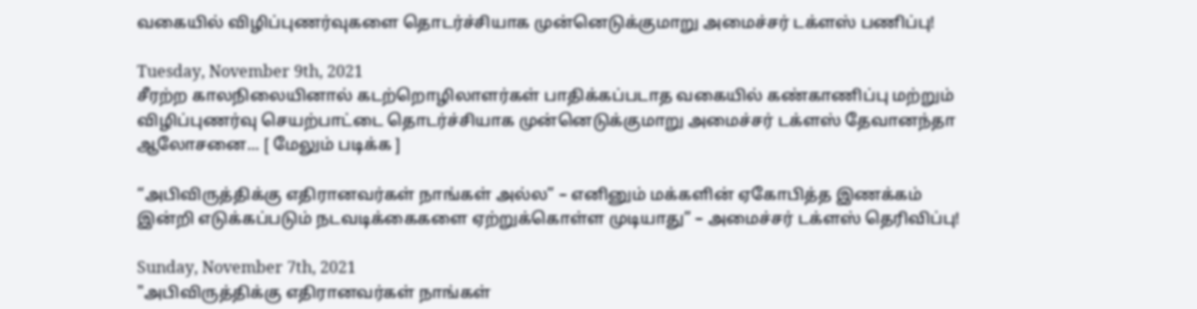வகையில் விழிப்புணர்வுகளை தொடர்ச்சியாக முன்னெடுக்குமாறு அமைச்சர் டக்ளஸ் பணிப்பு!

Tuesday, November 9th, 2021
சீரற்ற காலநிலையினால் கடற்றொழிலாளர்கள் பாதிக்கப்படாத வகையில் கண்காணிப்பு மற்றும்  விழிப்புணர்வு செயற்பாட்டை தொடர்ச்சியாக முன்னெடுக்குமாறு அமைச்சர் டக்ளஸ் தேவானந்தா ஆலோசனை... [ மேலும் படிக்க ]

“அபிவிருத்திக்கு எதிரானவர்கள் நாங்கள் அல்ல” – எனினும் மக்களின் ஏகோபித்த இணக்கம் இன்றி எடுக்கப்படும் நடவடிக்கைகளை ஏற்றுக்கொள்ள முடியாது” – அமைச்சர் டக்ளஸ் தெரிவிப்பு!

Sunday, November 7th, 2021
"அபிவிருத்திக்கு எதிரானவர்கள் நாங்கள்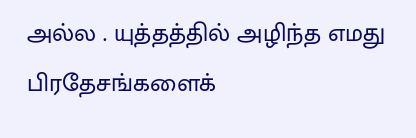அல்ல . யுத்தத்தில் அழிந்த எமது பிரதேசங்களைக்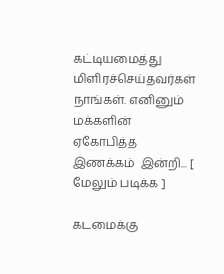கட்டியமைத்து மிளிரச்செய்தவர்கள் நாங்கள். எனினும் மக்களின் ஏகோபித்த இணக்கம்  இன்றி... [ மேலும் படிக்க ]

கடமைக்கு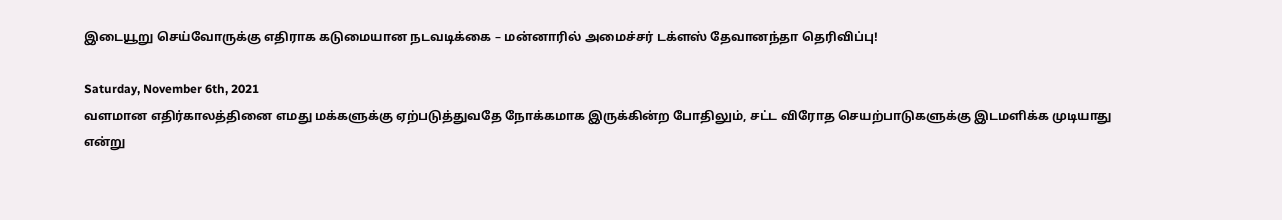இடையூறு செய்வோருக்கு எதிராக கடுமையான நடவடிக்கை – மன்னாரில் அமைச்சர் டக்ளஸ் தேவானந்தா தெரிவிப்பு!

Saturday, November 6th, 2021
வளமான எதிர்காலத்தினை எமது மக்களுக்கு ஏற்படுத்துவதே நோக்கமாக இருக்கின்ற போதிலும், சட்ட விரோத செயற்பாடுகளுக்கு இடமளிக்க முடியாது என்று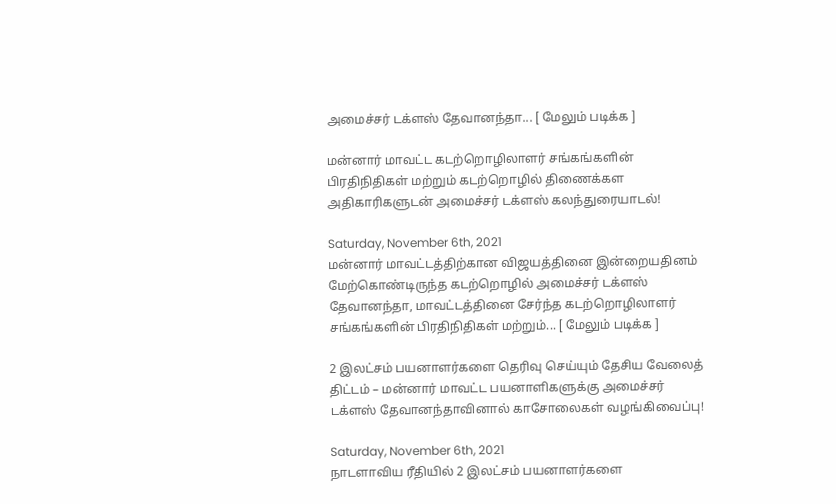அமைச்சர் டக்ளஸ் தேவானந்தா... [ மேலும் படிக்க ]

மன்னார் மாவட்ட கடற்றொழிலாளர் சங்கங்களின் பிரதிநிதிகள் மற்றும் கடற்றொழில் திணைக்கள அதிகாரிகளுடன் அமைச்சர் டக்ளஸ் கலந்துரையாடல்!

Saturday, November 6th, 2021
மன்னார் மாவட்டத்திற்கான விஜயத்தினை இன்றையதினம் மேற்கொண்டிருந்த கடற்றொழில் அமைச்சர் டக்ளஸ் தேவானந்தா, மாவட்டத்தினை சேர்ந்த கடற்றொழிலாளர் சங்கங்களின் பிரதிநிதிகள் மற்றும்... [ மேலும் படிக்க ]

2 இலட்சம் பயனாளர்களை தெரிவு செய்யும் தேசிய வேலைத் திட்டம் – மன்னார் மாவட்ட பயனாளிகளுக்கு அமைச்சர் டக்ளஸ் தேவானந்தாவினால் காசோலைகள் வழங்கிவைப்பு!

Saturday, November 6th, 2021
நாடளாவிய ரீதியில் 2 இலட்சம் பயனாளர்களை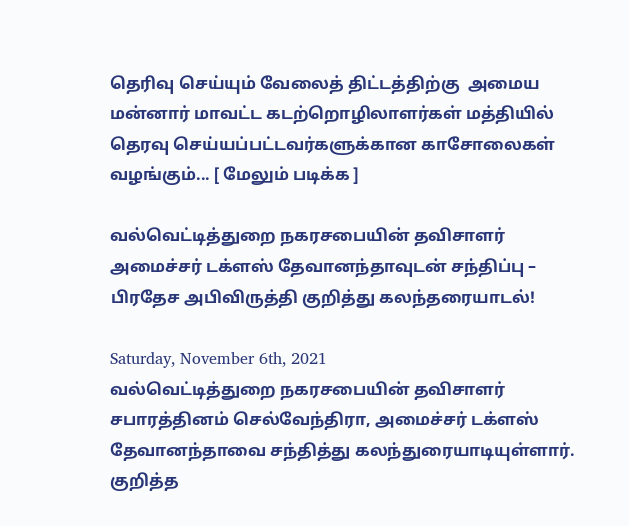தெரிவு செய்யும் வேலைத் திட்டத்திற்கு  அமைய மன்னார் மாவட்ட கடற்றொழிலாளர்கள் மத்தியில் தெரவு செய்யப்பட்டவர்களுக்கான காசோலைகள் வழங்கும்... [ மேலும் படிக்க ]

வல்வெட்டித்துறை நகரசபையின் தவிசாளர் அமைச்சர் டக்ளஸ் தேவானந்தாவுடன் சந்திப்பு – பிரதேச அபிவிருத்தி குறித்து கலந்தரையாடல்!

Saturday, November 6th, 2021
வல்வெட்டித்துறை நகரசபையின் தவிசாளர் சபாரத்தினம் செல்வேந்திரா, அமைச்சர் டக்ளஸ் தேவானந்தாவை சந்தித்து கலந்துரையாடியுள்ளார். குறித்த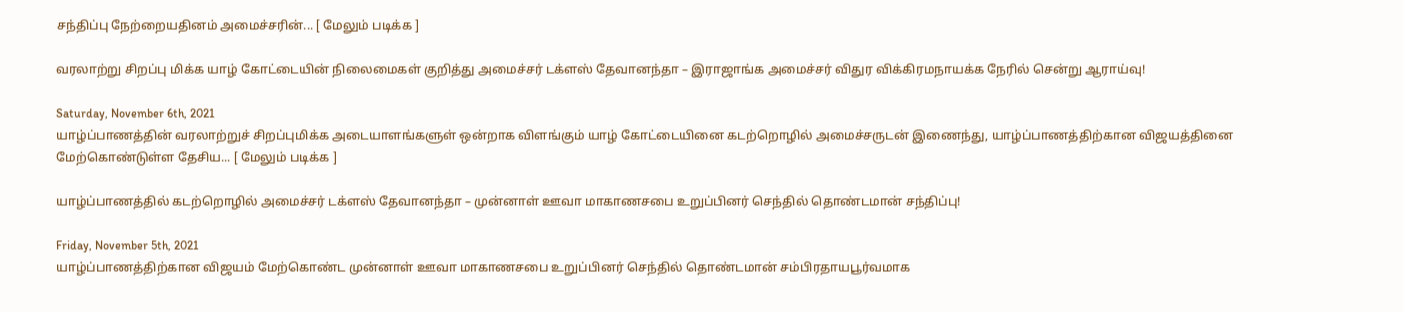சந்திப்பு நேற்றையதினம் அமைச்சரின்... [ மேலும் படிக்க ]

வரலாற்று சிறப்பு மிக்க யாழ் கோட்டையின் நிலைமைகள் குறித்து அமைச்சர் டக்ளஸ் தேவானந்தா – இராஜாங்க அமைச்சர் விதுர விக்கிரமநாயக்க நேரில் சென்று ஆராய்வு!

Saturday, November 6th, 2021
யாழ்ப்பாணத்தின் வரலாற்றுச் சிறப்புமிக்க அடையாளங்களுள் ஒன்றாக விளங்கும் யாழ் கோட்டையினை கடற்றொழில் அமைச்சருடன் இணைந்து, யாழ்ப்பாணத்திற்கான விஜயத்தினை மேற்கொண்டுள்ள தேசிய... [ மேலும் படிக்க ]

யாழ்ப்பாணத்தில் கடற்றொழில் அமைச்சர் டக்ளஸ் தேவானந்தா – முன்னாள் ஊவா மாகாணசபை உறுப்பினர் செந்தில் தொண்டமான் சந்திப்பு!

Friday, November 5th, 2021
யாழ்ப்பாணத்திற்கான விஜயம் மேற்கொண்ட முன்னாள் ஊவா மாகாணசபை உறுப்பினர் செந்தில் தொண்டமான் சம்பிரதாயபூர்வமாக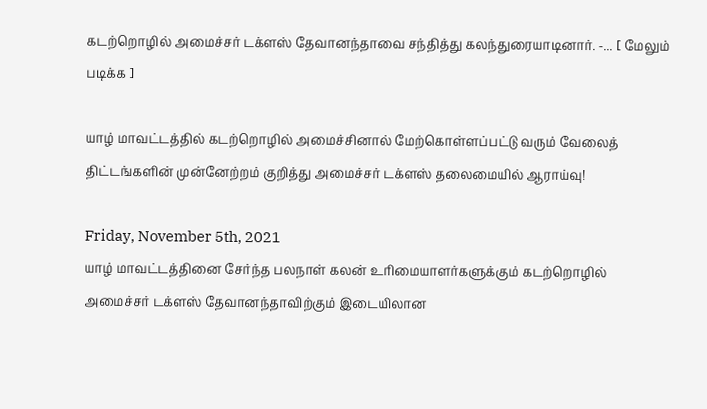கடற்றொழில் அமைச்சர் டக்ளஸ் தேவானந்தாவை சந்தித்து கலந்துரையாடினார். -... [ மேலும் படிக்க ]

யாழ் மாவட்டத்தில் கடற்றொழில் அமைச்சினால் மேற்கொள்ளப்பட்டு வரும் வேலைத் திட்டங்களின் முன்னேற்றம் குறித்து அமைச்சர் டக்ளஸ் தலைமையில் ஆராய்வு!

Friday, November 5th, 2021
யாழ் மாவட்டத்தினை சேர்ந்த பலநாள் கலன் உரிமையாளர்களுக்கும் கடற்றொழில் அமைச்சர் டக்ளஸ் தேவானந்தாவிற்கும் இடையிலான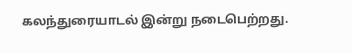கலந்துரையாடல் இன்று நடைபெற்றது.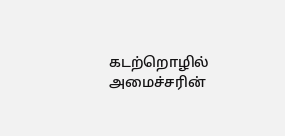கடற்றொழில் அமைச்சரின்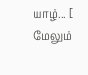யாழ்... [ மேலும்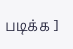படிக்க ]